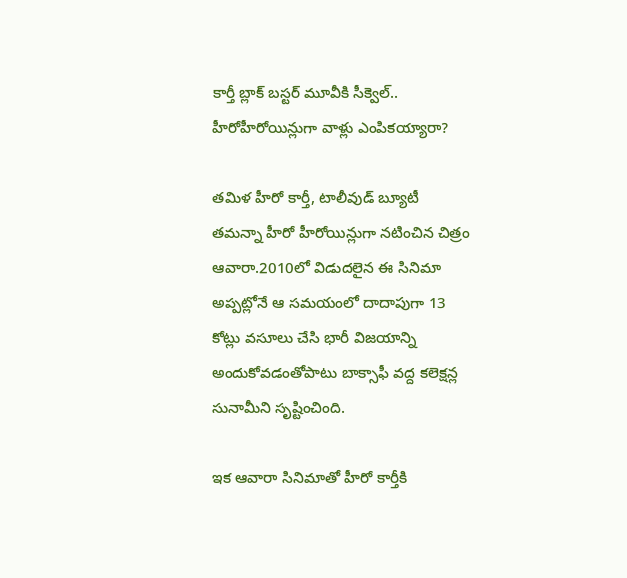కార్తీ బ్లాక్ బస్టర్ మూవీకి సీక్వెల్.. హీరోహీరోయిన్లుగా వాళ్లు ఎంపికయ్యారా?

తమిళ హీరో కార్తీ, టాలీవుడ్ బ్యూటీ తమన్నా హీరో హీరోయిన్లుగా నటించిన చిత్రం ఆవారా.2010లో విడుదలైన ఈ సినిమా అప్పట్లోనే ఆ సమయంలో దాదాపుగా 13 కోట్లు వసూలు చేసి భారీ విజయాన్ని అందుకోవడంతోపాటు బాక్సాఫీ వద్ద కలెక్షన్ల సునామీని సృష్టించింది.

ఇక ఆవారా సినిమాతో హీరో కార్తీకి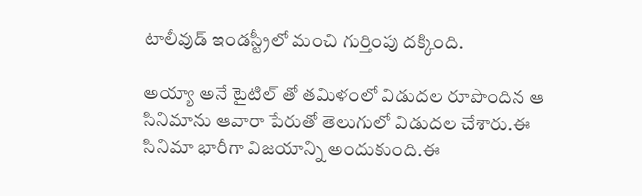టాలీవుడ్ ఇండస్ట్రీలో మంచి గుర్తింపు దక్కింది.

అయ్యా అనే టైటిల్ తో తమిళంలో విడుదల రూపొందిన ఆ సినిమాను ఆవారా పేరుతో తెలుగులో విడుదల చేశారు.ఈ సినిమా భారీగా విజయాన్ని అందుకుంది.ఈ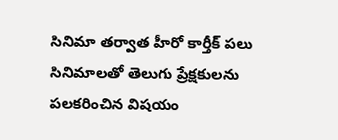సినిమా తర్వాత హీరో కార్తీక్ పలు సినిమాలతో తెలుగు ప్రేక్షకులను పలకరించిన విషయం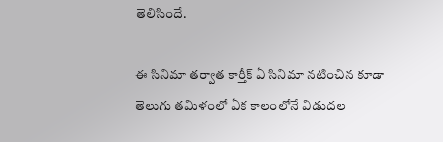తెలిసిందే.

ఈ సినిమా తర్వాత కార్తీక్ ఏ సినిమా నటించిన కూడా తెలుగు తమిళంలో ఏక కాలంలోనే విడుదల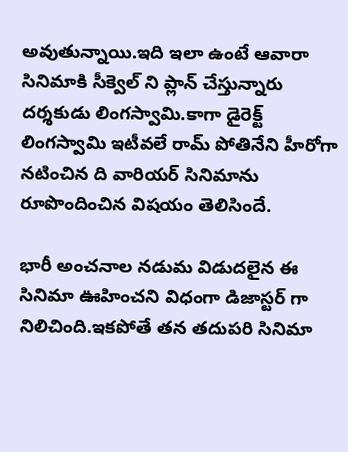అవుతున్నాయి.ఇది ఇలా ఉంటే ఆవారా సినిమాకి సీక్వెల్ ని ప్లాన్ చేస్తున్నారు దర్శకుడు లింగస్వామి.కాగా డైరెక్ట్ లింగస్వామి ఇటీవలే రామ్ పోతినేని హీరోగా నటించిన ది వారియర్ సినిమాను రూపొందించిన విషయం తెలిసిందే.

భారీ అంచనాల నడుమ విడుదలైన ఈ సినిమా ఊహించని విధంగా డిజాస్టర్ గా నిలిచింది.ఇకపోతే తన తదుపరి సినిమా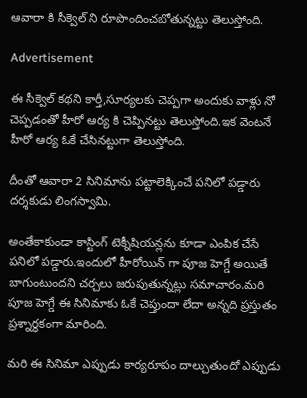ఆవారా కి సీక్వెల్ ని రూపొందించబోతున్నట్టు తెలుస్తోంది.

Advertisement

ఈ సీక్వెల్ కథని కార్తీ,సూర్యలకు చెప్పగా అందుకు వాళ్లు నో చెప్పడంతో హీరో ఆర్య కి చెప్పినట్టు తెలుస్తోంది.ఇక వెంటనే హీరో ఆర్య ఓకే చేసినట్టుగా తెలుస్తోంది.

దీంతో ఆవారా 2 సినిమాను పట్టాలెక్కించే పనిలో పడ్డారు దర్శకుడు లింగస్వామి.

అంతేకాకుండా కాస్టింగ్ టెక్నీషియన్లను కూడా ఎంపిక చేసే పనిలో పడ్డారు.ఇందులో హీరోయిన్ గా పూజ హెగ్డే అయితే బాగుంటుందని చర్చలు జరుపుతున్నట్లు సమాచారం.మరి పూజ హెగ్డే ఈ సినిమాకు ఓకే చెప్తుందా లేదా అన్నది ప్రస్తుతం ప్రశ్నార్థకంగా మారింది.

మరి ఈ సినిమా ఎప్పుడు కార్యరూపం దాల్చుతుందో ఎప్పుడు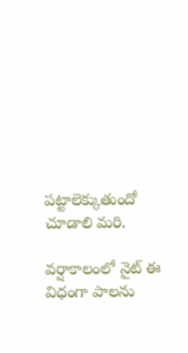పట్టాలెక్కుతుందో చూడాలి మరి.

వ‌ర్షాకాలంలో నైట్ ఈ విధంగా పాల‌ను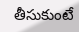తీసుకుంటే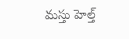మ‌స్తు హెల్త్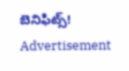బెనిఫిట్స్‌!
Advertisement